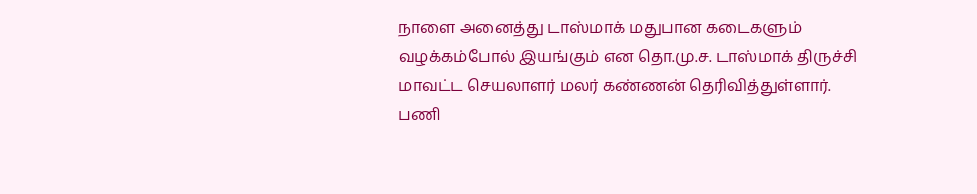நாளை அனைத்து டாஸ்மாக் மதுபான கடைகளும் வழக்கம்போல் இயங்கும் என தொ.மு.ச. டாஸ்மாக் திருச்சி மாவட்ட செயலாளர் மலர் கண்ணன் தெரிவித்துள்ளார்.
பணி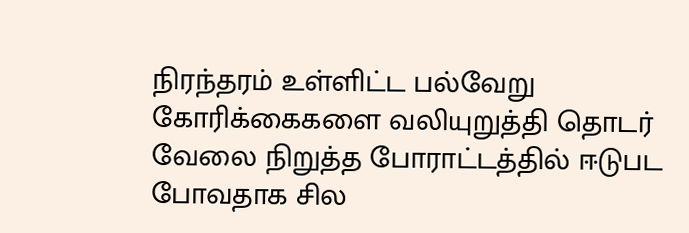நிரந்தரம் உள்ளிட்ட பல்வேறு கோரிக்கைகளை வலியுறுத்தி தொடர் வேலை நிறுத்த போராட்டத்தில் ஈடுபட போவதாக சில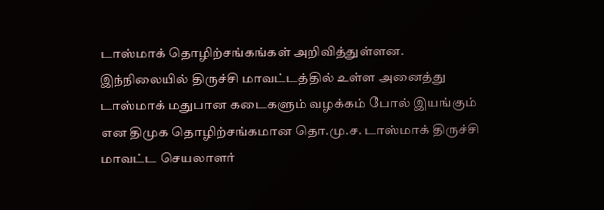டாஸ்மாக் தொழிற்சங்கங்கள் அறிவித்துள்ளன.
இந்நிலையில் திருச்சி மாவட்டத்தில் உள்ள அனைத்து டாஸ்மாக் மதுபான கடைகளும் வழக்கம் போல் இயங்கும் என திமுக தொழிற்சங்கமான தொ.மு.ச. டாஸ்மாக் திருச்சி மாவட்ட செயலாளர்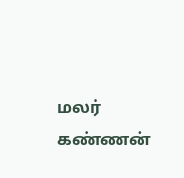மலர் கண்ணன்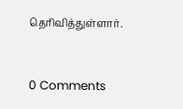தெரிவித்துள்ளார்.


0 Comments